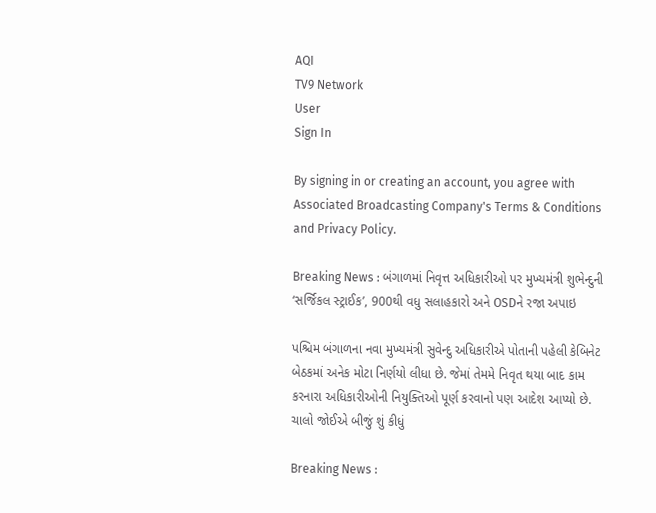AQI
TV9 Network
User
Sign In

By signing in or creating an account, you agree with Associated Broadcasting Company's Terms & Conditions and Privacy Policy.

Breaking News : બંગાળમાં નિવૃત્ત અધિકારીઓ પર મુખ્યમંત્રી શુભેન્દુની ‘સર્જિકલ સ્ટ્રાઈક’, 900થી વધુ સલાહકારો અને OSDને રજા અપાઇ

પશ્ચિમ બંગાળના નવા મુખ્યમંત્રી સુવેન્દુ અધિકારીએ પોતાની પહેલી કેબિનેટ બેઠકમાં અનેક મોટા નિર્ણયો લીધા છે. જેમાં તેમમે નિવૃત થયા બાદ કામ કરનારા અધિકારીઓની નિયુક્તિઓ પૂર્ણ કરવાનો પણ આદેશ આપ્યો છે. ચાલો જોઈએ બીજું શું કીધું

Breaking News :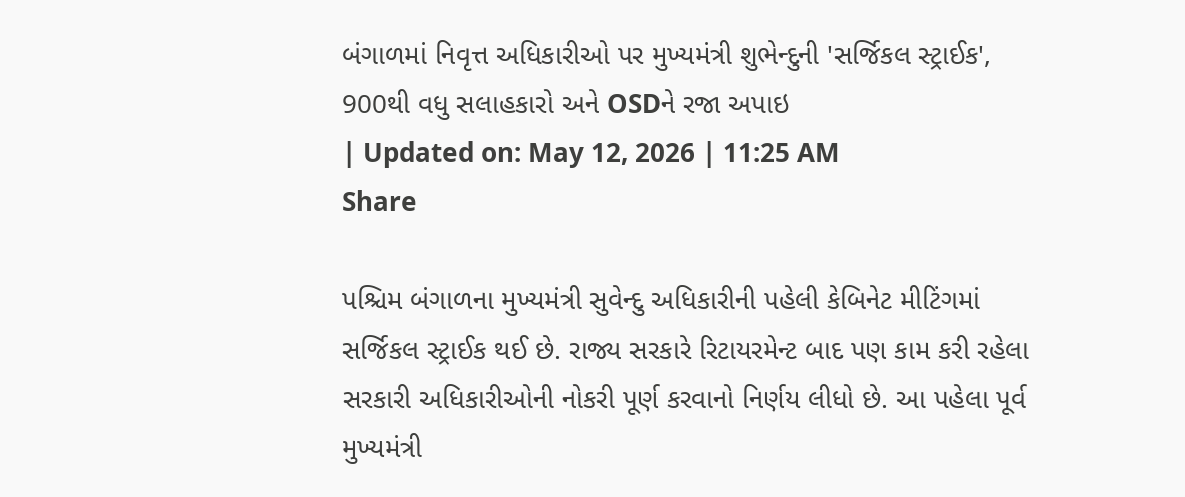બંગાળમાં નિવૃત્ત અધિકારીઓ પર મુખ્યમંત્રી શુભેન્દુની 'સર્જિકલ સ્ટ્રાઈક', 900થી વધુ સલાહકારો અને OSDને રજા અપાઇ
| Updated on: May 12, 2026 | 11:25 AM
Share

પશ્ચિમ બંગાળના મુખ્યમંત્રી સુવેન્દુ અધિકારીની પહેલી કેબિનેટ મીટિંગમાં સર્જિકલ સ્ટ્રાઈક થઈ છે. રાજ્ય સરકારે રિટાયરમેન્ટ બાદ પણ કામ કરી રહેલા સરકારી અધિકારીઓની નોકરી પૂર્ણ કરવાનો નિર્ણય લીધો છે. આ પહેલા પૂર્વ મુખ્યમંત્રી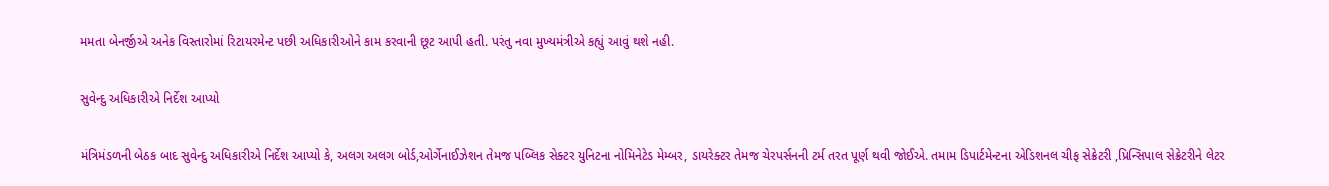મમતા બેનર્જીએ અનેક વિસ્તારોમાં રિટાયરમેન્ટ પછી અધિકારીઓને કામ કરવાની છૂટ આપી હતી. પરંતુ નવા મુખ્યમંત્રીએ કહ્યું આવું થશે નહી.

સુવેન્દુ અધિકારીએ નિર્દેશ આપ્યો

મંત્રિમંડળની બેઠક બાદ સુવેન્દુ અધિકારીએ નિર્દેશ આપ્યો કે, અલગ અલગ બોર્ડ,ઓર્ગેનાઈઝેશન તેમજ પબ્લિક સેક્ટર યુનિટના નોમિનેટેડ મેમ્બર, ડાયરેક્ટર તેમજ ચેરપર્સનની ટર્મ તરત પૂર્ણ થવી જોઈએ. તમામ ડિપાર્ટમેન્ટના એડિશનલ ચીફ સેક્રેટરી ,પ્રિન્સિપાલ સેક્રેટરીને લેટર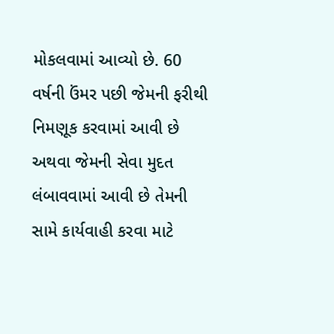મોકલવામાં આવ્યો છે. 60 વર્ષની ઉંમર પછી જેમની ફરીથી નિમણૂક કરવામાં આવી છે અથવા જેમની સેવા મુદત લંબાવવામાં આવી છે તેમની સામે કાર્યવાહી કરવા માટે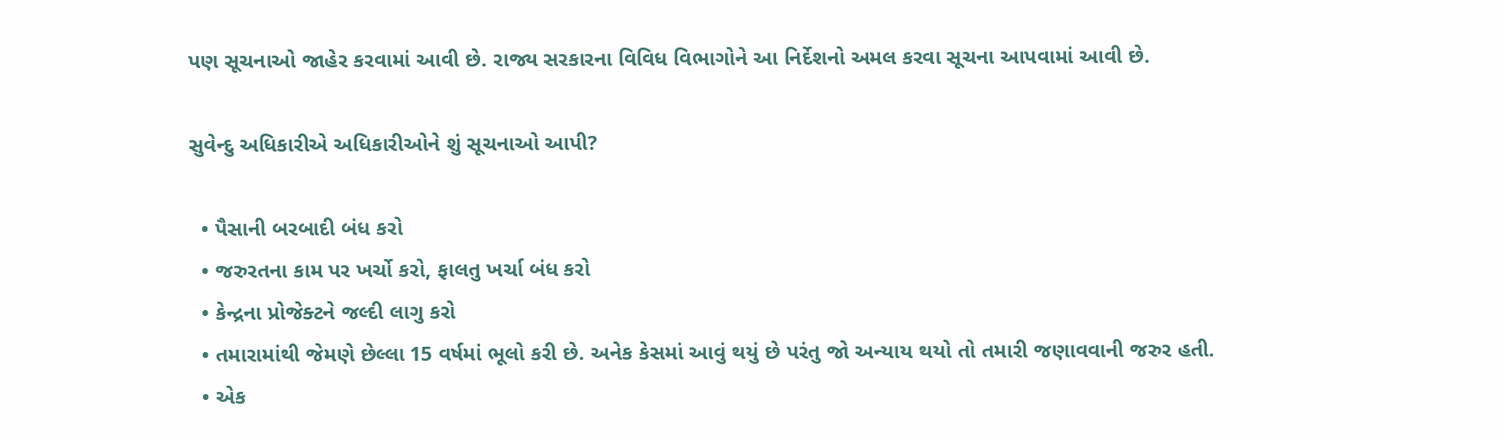પણ સૂચનાઓ જાહેર કરવામાં આવી છે. રાજ્ય સરકારના વિવિધ વિભાગોને આ નિર્દેશનો અમલ કરવા સૂચના આપવામાં આવી છે.

સુવેન્દુ અધિકારીએ અધિકારીઓને શું સૂચનાઓ આપી?

  • પૈસાની બરબાદી બંધ કરો
  • જરુરતના કામ પર ખર્ચો કરો, ફાલતુ ખર્ચા બંધ કરો
  • કેન્દ્રના પ્રોજેક્ટને જલ્દી લાગુ કરો
  • તમારામાંથી જેમણે છેલ્લા 15 વર્ષમાં ભૂલો કરી છે. અનેક કેસમાં આવું થયું છે પરંતુ જો અન્યાય થયો તો તમારી જણાવવાની જરુર હતી.
  • એક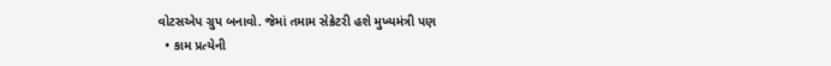વોટસએપ ગ્રુપ બનાવો. જેમાં તમામ સેક્રેટરી હશે મુખ્યમંત્રી પણ
  • કામ પ્રત્યેની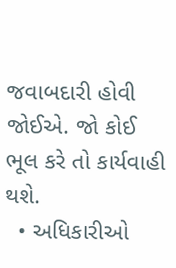જવાબદારી હોવી જોઈએ. જો કોઈ ભૂલ કરે તો કાર્યવાહી થશે.
  • અધિકારીઓ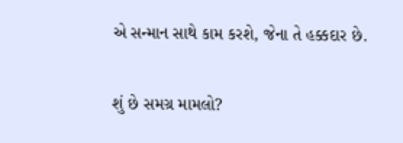એ સન્માન સાથે કામ કરશે, જેના તે હક્કદાર છે.

શું છે સમગ્ર મામલો?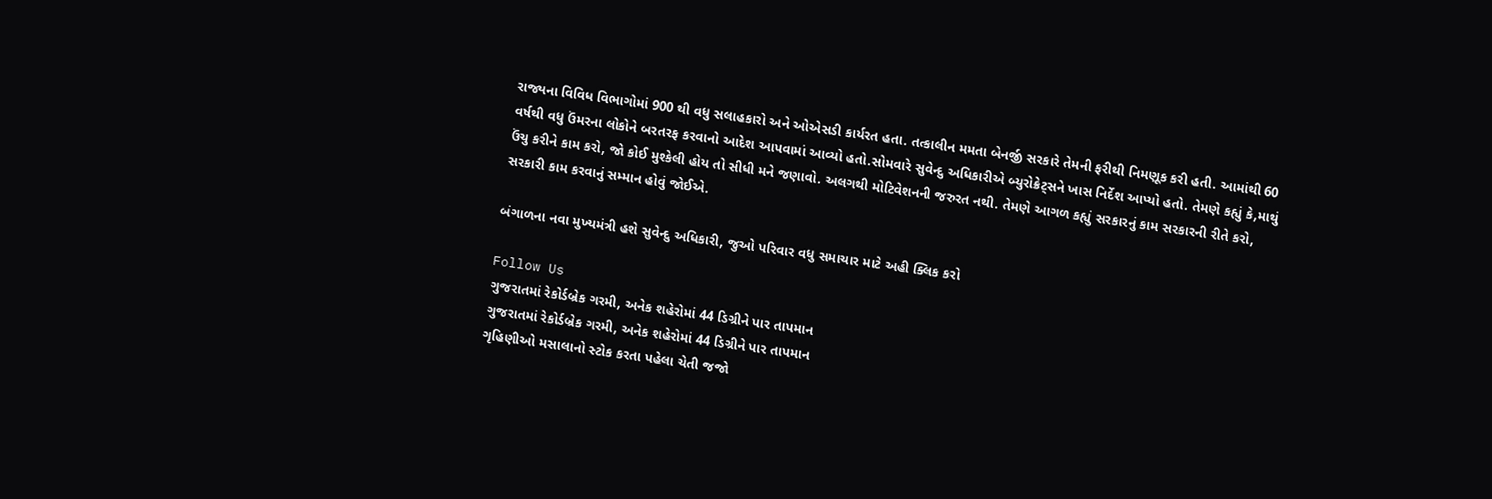રાજ્યના વિવિધ વિભાગોમાં 900 થી વધુ સલાહકારો અને ઓએસડી કાર્યરત હતા. તત્કાલીન મમતા બેનર્જી સરકારે તેમની ફરીથી નિમણૂક કરી હતી. આમાંથી 60 વર્ષથી વધુ ઉંમરના લોકોને બરતરફ કરવાનો આદેશ આપવામાં આવ્યો હતો.સોમવારે સુવેન્દુ અધિકારીએ બ્યુરોક્રેટ્સને ખાસ નિર્દેશ આપ્યો હતો. તેમણે કહ્યું કે,માથું ઉંચુ કરીને કામ કરો, જો કોઈ મુશ્કેલી હોય તો સીધી મને જણાવો. અલગથી મોટિવેશનની જરુરત નથી. તેમણે આગળ કહ્યું સરકારનું કામ સરકારની રીતે કરો, સરકારી કામ કરવાનું સમ્માન હોવું જોઈએ.

બંગાળના નવા મુખ્યમંત્રી હશે સુવેન્દુ અધિકારી, જુઓ પરિવાર વધુ સમાચાર માટે અહી ક્લિક કરો

Follow Us
ગુજરાતમાં રેકોર્ડબ્રેક ગરમી, અનેક શહેરોમાં 44 ડિગ્રીને પાર તાપમાન
ગુજરાતમાં રેકોર્ડબ્રેક ગરમી, અનેક શહેરોમાં 44 ડિગ્રીને પાર તાપમાન
ગૃહિણીઓ મસાલાનો સ્ટોક કરતા પહેલા ચેતી જજો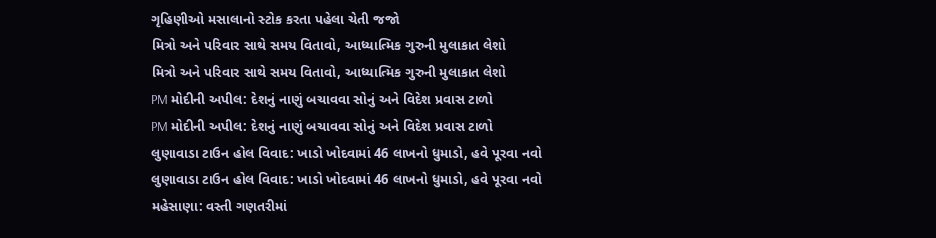ગૃહિણીઓ મસાલાનો સ્ટોક કરતા પહેલા ચેતી જજો
મિત્રો અને પરિવાર સાથે સમય વિતાવો, આધ્યાત્મિક ગુરુની મુલાકાત લેશો
મિત્રો અને પરિવાર સાથે સમય વિતાવો, આધ્યાત્મિક ગુરુની મુલાકાત લેશો
PM મોદીની અપીલ: દેશનું નાણું બચાવવા સોનું અને વિદેશ પ્રવાસ ટાળો
PM મોદીની અપીલ: દેશનું નાણું બચાવવા સોનું અને વિદેશ પ્રવાસ ટાળો
લુણાવાડા ટાઉન હોલ વિવાદ: ખાડો ખોદવામાં 46 લાખનો ધુમાડો, હવે પૂરવા નવો
લુણાવાડા ટાઉન હોલ વિવાદ: ખાડો ખોદવામાં 46 લાખનો ધુમાડો, હવે પૂરવા નવો
મહેસાણા: વસ્તી ગણતરીમાં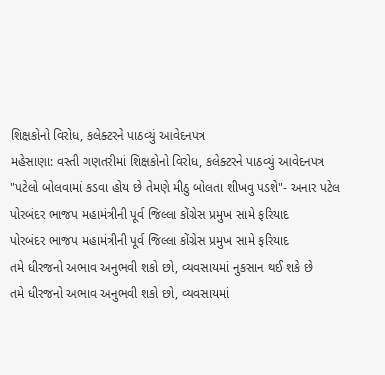શિક્ષકોનો વિરોધ, કલેક્ટરને પાઠવ્યું આવેદનપત્ર
મહેસાણા: વસ્તી ગણતરીમાં શિક્ષકોનો વિરોધ, કલેક્ટરને પાઠવ્યું આવેદનપત્ર
"પટેલો બોલવામાં કડવા હોય છે તેમણે મીઠુ બોલતા શીખવુ પડશે"- અનાર પટેલ
પોરબંદર ભાજપ મહામંત્રીની પૂર્વ જિલ્લા કોંગ્રેસ પ્રમુખ સામે ફરિયાદ
પોરબંદર ભાજપ મહામંત્રીની પૂર્વ જિલ્લા કોંગ્રેસ પ્રમુખ સામે ફરિયાદ
તમે ધીરજનો અભાવ અનુભવી શકો છો, વ્યવસાયમાં નુકસાન થઈ શકે છે
તમે ધીરજનો અભાવ અનુભવી શકો છો, વ્યવસાયમાં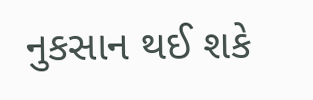નુકસાન થઈ શકે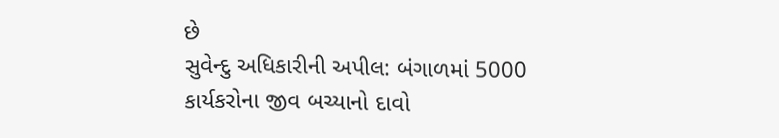છે
સુવેન્દુ અધિકારીની અપીલ: બંગાળમાં 5000 કાર્યકરોના જીવ બચ્યાનો દાવો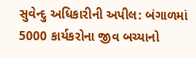સુવેન્દુ અધિકારીની અપીલ: બંગાળમાં 5000 કાર્યકરોના જીવ બચ્યાનો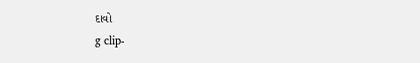દાવો
g clip-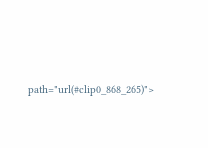path="url(#clip0_868_265)">